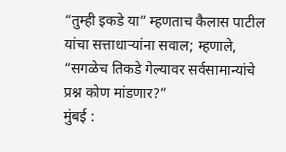“तुम्ही इकडे या” म्हणताच कैलास पाटील यांचा सत्ताधाऱ्यांना सवाल; म्हणाले, “सगळेच तिकडे गेल्यावर सर्वसामान्यांचे प्रश्न कोण मांडणार?”
मुंबई :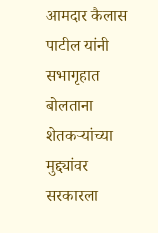आमदार कैलास पाटील यांनी सभागृहात बोलताना शेतकऱ्यांच्या मुद्द्यांवर सरकारला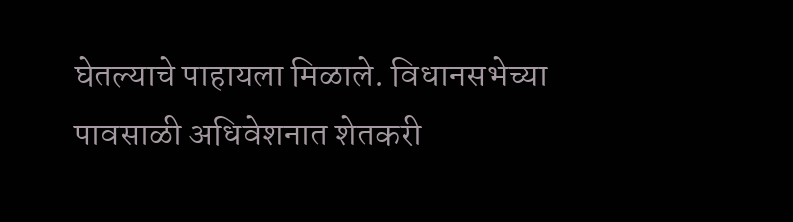घेतल्याचे पाहायला मिळाले. विधानसभेच्या पावसाळी अधिवेशनात शेतकरी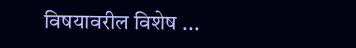विषयावरील विशेष ...